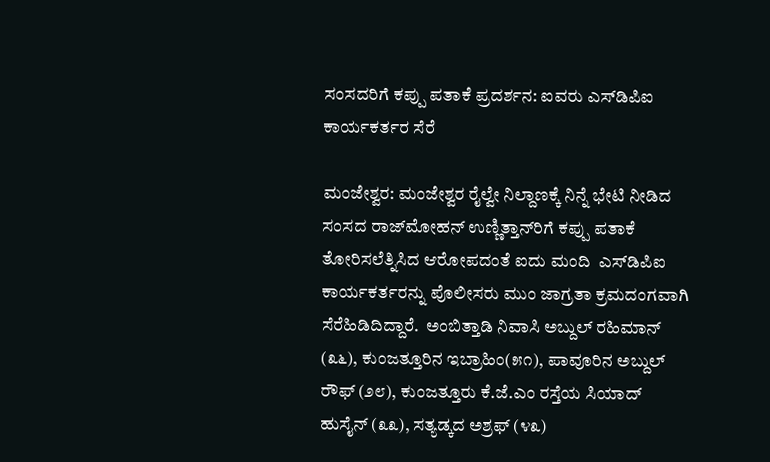ಸಂಸದರಿಗೆ ಕಪ್ಪು ಪತಾಕೆ ಪ್ರದರ್ಶನ: ಐವರು ಎಸ್‌ಡಿಪಿಐ ಕಾರ್ಯಕರ್ತರ ಸೆರೆ

ಮಂಜೇಶ್ವರ: ಮಂಜೇಶ್ವರ ರೈಲ್ವೇ ನಿಲ್ದಾಣಕ್ಕೆ ನಿನ್ನೆ ಭೇಟಿ ನೀಡಿದ ಸಂಸದ ರಾಜ್‌ಮೋಹನ್ ಉಣ್ಣಿತ್ತಾನ್‌ರಿಗೆ ಕಪ್ಪು ಪತಾಕೆ ತೋರಿಸಲೆತ್ನಿಸಿದ ಆರೋಪದಂತೆ ಐದು ಮಂದಿ  ಎಸ್‌ಡಿಪಿಐ ಕಾರ್ಯಕರ್ತರನ್ನು ಪೊಲೀಸರು ಮುಂ ಜಾಗ್ರತಾ ಕ್ರಮದಂಗವಾಗಿ ಸೆರೆಹಿಡಿದಿದ್ದಾರೆ.  ಅಂಬಿತ್ತಾಡಿ ನಿವಾಸಿ ಅಬ್ದುಲ್ ರಹಿಮಾನ್ (೩೬), ಕುಂಜತ್ತೂರಿನ ಇಬ್ರಾಹಿಂ(೫೧), ಪಾವೂರಿನ ಅಬ್ದುಲ್ ರೌಫ್ (೨೮), ಕುಂಜತ್ತೂರು ಕೆ.ಜೆ.ಎಂ ರಸ್ತೆಯ ಸಿಯಾದ್ ಹುಸೈನ್ (೩೩), ಸತ್ಯಡ್ಕದ ಅಶ್ರಫ್ (೪೩)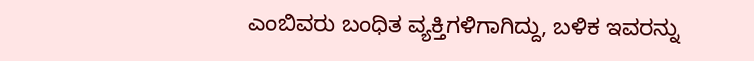ಎಂಬಿವರು ಬಂಧಿತ ವ್ಯಕ್ತಿಗಳಿಗಾಗಿದ್ದು, ಬಳಿಕ ಇವರನ್ನು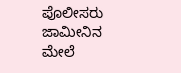ಪೊಲೀಸರು  ಜಾಮೀನಿನ ಮೇಲೆ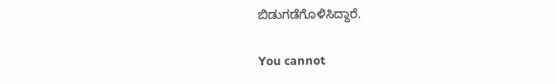ಬಿಡುಗಡೆಗೊಳಿಸಿದ್ದಾರೆ.

You cannot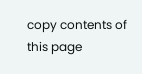copy contents of this page